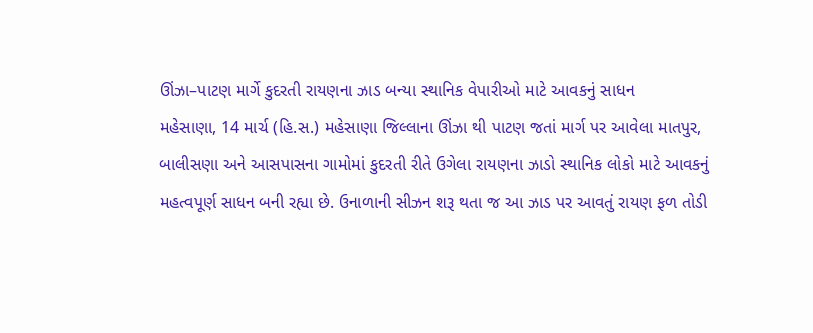ઊંઝા–પાટણ માર્ગે કુદરતી રાયણના ઝાડ બન્યા સ્થાનિક વેપારીઓ માટે આવકનું સાધન
મહેસાણા, 14 માર્ચ (હિ.સ.) મહેસાણા જિલ્લાના ઊંઝા થી પાટણ જતાં માર્ગ પર આવેલા માતપુર, બાલીસણા અને આસપાસના ગામોમાં કુદરતી રીતે ઉગેલા રાયણના ઝાડો સ્થાનિક લોકો માટે આવકનું મહત્વપૂર્ણ સાધન બની રહ્યા છે. ઉનાળાની સીઝન શરૂ થતા જ આ ઝાડ પર આવતું રાયણ ફળ તોડી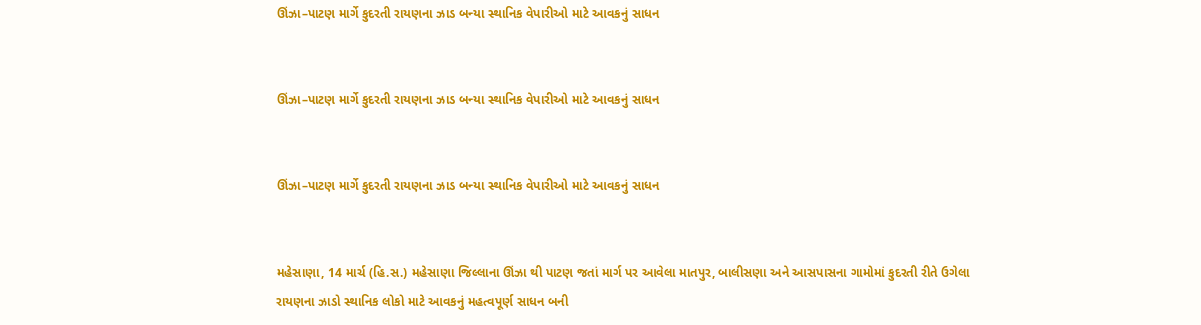ઊંઝા–પાટણ માર્ગે કુદરતી રાયણના ઝાડ બન્યા સ્થાનિક વેપારીઓ માટે આવકનું સાધન


ઊંઝા–પાટણ માર્ગે કુદરતી રાયણના ઝાડ બન્યા સ્થાનિક વેપારીઓ માટે આવકનું સાધન


ઊંઝા–પાટણ માર્ગે કુદરતી રાયણના ઝાડ બન્યા સ્થાનિક વેપારીઓ માટે આવકનું સાધન


મહેસાણા, 14 માર્ચ (હિ.સ.) મહેસાણા જિલ્લાના ઊંઝા થી પાટણ જતાં માર્ગ પર આવેલા માતપુર, બાલીસણા અને આસપાસના ગામોમાં કુદરતી રીતે ઉગેલા રાયણના ઝાડો સ્થાનિક લોકો માટે આવકનું મહત્વપૂર્ણ સાધન બની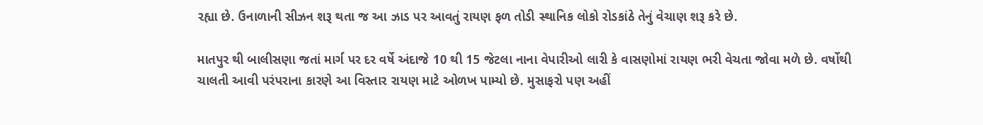રહ્યા છે. ઉનાળાની સીઝન શરૂ થતા જ આ ઝાડ પર આવતું રાયણ ફળ તોડી સ્થાનિક લોકો રોડકાંઠે તેનું વેચાણ શરૂ કરે છે.

માતપુર થી બાલીસણા જતાં માર્ગ પર દર વર્ષે અંદાજે 10 થી 15 જેટલા નાના વેપારીઓ લારી કે વાસણોમાં રાયણ ભરી વેચતા જોવા મળે છે. વર્ષોથી ચાલતી આવી પરંપરાના કારણે આ વિસ્તાર રાયણ માટે ઓળખ પામ્યો છે. મુસાફરો પણ અહીં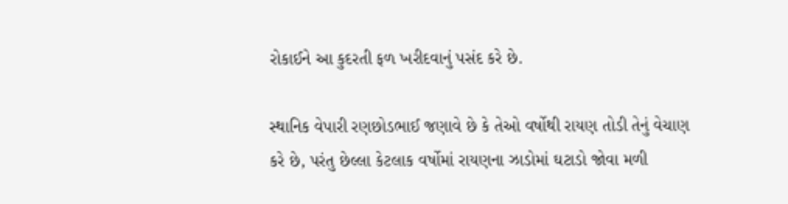રોકાઈને આ કુદરતી ફળ ખરીદવાનું પસંદ કરે છે.

સ્થાનિક વેપારી રણછોડભાઈ જણાવે છે કે તેઓ વર્ષોથી રાયણ તોડી તેનું વેચાણ કરે છે, પરંતુ છેલ્લા કેટલાક વર્ષોમાં રાયણના ઝાડોમાં ઘટાડો જોવા મળી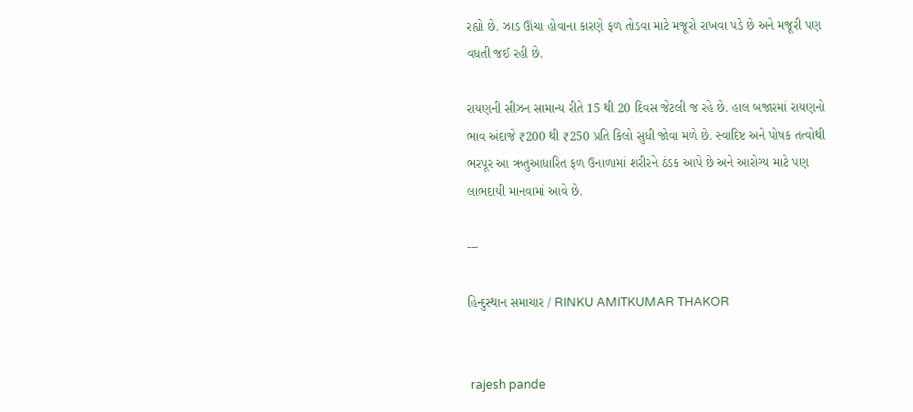રહ્યો છે. ઝાડ ઊંચા હોવાના કારણે ફળ તોડવા માટે મજૂરો રાખવા પડે છે અને મજૂરી પણ વધતી જઈ રહી છે.

રાયણની સીઝન સામાન્ય રીતે 15 થી 20 દિવસ જેટલી જ રહે છે. હાલ બજારમાં રાયણનો ભાવ અંદાજે ₹200 થી ₹250 પ્રતિ કિલો સુધી જોવા મળે છે. સ્વાદિષ્ટ અને પોષક તત્વોથી ભરપૂર આ ઋતુઆધારિત ફળ ઉનાળામાં શરીરને ઠંડક આપે છે અને આરોગ્ય માટે પણ લાભદાયી માનવામાં આવે છે.

---

હિન્દુસ્થાન સમાચાર / RINKU AMITKUMAR THAKOR


 rajesh pande